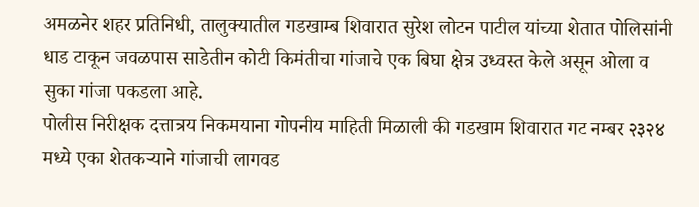अमळनेर शहर प्रतिनिधी, तालुक्यातील गडखाम्ब शिवारात सुरेश लोटन पाटील यांच्या शेतात पोलिसांनी धाड टाकून जवळपास साडेतीन कोटी किमंतीचा गांजाचे एक बिघा क्षेत्र उध्वस्त केले असून ओला व सुका गांजा पकडला आहे.
पोलीस निरीक्षक दत्तात्रय निकमयाना गोपनीय माहिती मिळाली की गडखाम शिवारात गट नम्बर २३२४ मध्ये एका शेतकऱ्याने गांजाची लागवड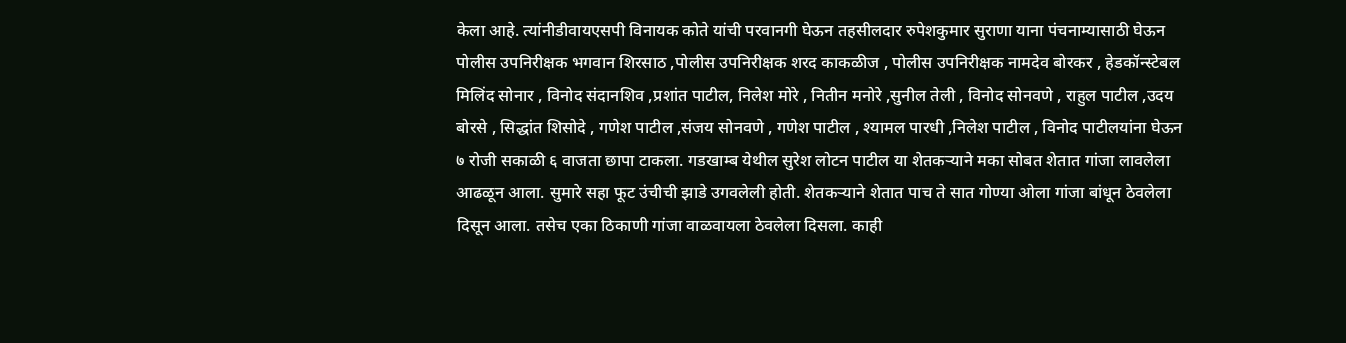केला आहे. त्यांनीडीवायएसपी विनायक कोते यांची परवानगी घेऊन तहसीलदार रुपेशकुमार सुराणा याना पंचनाम्यासाठी घेऊन पोलीस उपनिरीक्षक भगवान शिरसाठ ,पोलीस उपनिरीक्षक शरद काकळीज , पोलीस उपनिरीक्षक नामदेव बोरकर , हेडकॉन्स्टेबल मिलिंद सोनार , विनोद संदानशिव ,प्रशांत पाटील, निलेश मोरे , नितीन मनोरे ,सुनील तेली , विनोद सोनवणे , राहुल पाटील ,उदय बोरसे , सिद्धांत शिसोदे , गणेश पाटील ,संजय सोनवणे , गणेश पाटील , श्यामल पारधी ,निलेश पाटील , विनोद पाटीलयांना घेऊन ७ रोजी सकाळी ६ वाजता छापा टाकला. गडखाम्ब येथील सुरेश लोटन पाटील या शेतकऱ्याने मका सोबत शेतात गांजा लावलेला आढळून आला. सुमारे सहा फूट उंचीची झाडे उगवलेली होती. शेतकऱ्याने शेतात पाच ते सात गोण्या ओला गांजा बांधून ठेवलेला दिसून आला. तसेच एका ठिकाणी गांजा वाळवायला ठेवलेला दिसला. काही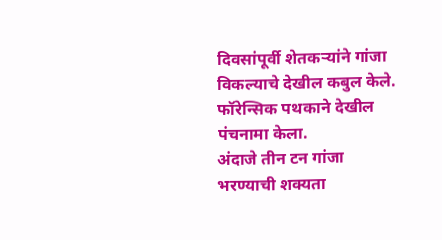दिवसांपूर्वी शेतकऱ्यांने गांजा विकल्याचे देखील कबुल केले. फॉरेन्सिक पथकाने देखील पंचनामा केला.
अंदाजे तीन टन गांजा भरण्याची शक्यता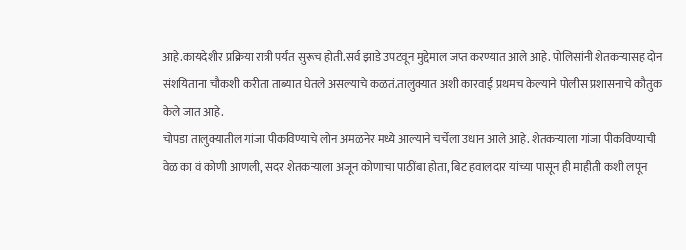आहे.कायदेशीर प्रक्रिया रात्री पर्यंत सुरूच होती.सर्व झाडे उपटवून मुद्देमाल जप्त करण्यात आले आहे. पोलिसांनी शेतकऱ्यासह दोन संशयिताना चौकशी करीता ताब्यात घेतले असल्याचे कळतं.तालुक्यात अशी कारवाई प्रथमच केल्याने पोलीस प्रशासनाचे कौतुक केले जात आहे.
चोपडा तालुक्यातील गांजा पीकविण्याचे लोन अमळनेर मध्ये आल्याने चर्चेला उधान आले आहे. शेतकऱ्याला गांजा पीकविण्याची वेळ का वं कोणी आणली, सदर शेतकऱ्याला अजून कोणाचा पाठींबा होता, बिट हवालदार यांच्या पासून ही माहीती कशी लपून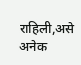राहिली,असे अनेक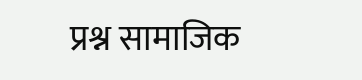प्रश्न सामाजिक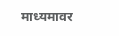माध्यमावर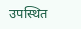उपस्थित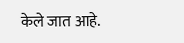केले जात आहे.